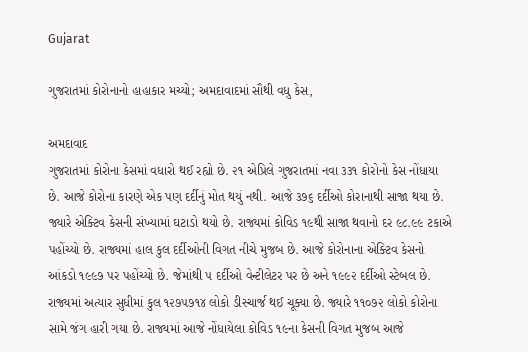Gujarat

ગુજરાતમાં કોરોનાનો હાહાકાર મચ્યો; અમદાવાદમાં સૌથી વધુ કેસ,

અમદાવાદ
ગુજરાતમાં કોરોના કેસમાં વધારો થઈ રહ્યો છે. ૨૧ એપ્રિલે ગુજરાતમાં નવા ૩૩૧ કોરોનો કેસ નોંધાયા છે. આજે કોરોના કારણે એક પણ દર્દીનું મોત થયું નથી. આજે ૩૭૬ દર્દીઓ કોરાનાથી સાજા થયા છે. જ્યારે એક્ટિવ કેસની સંખ્યામાં ઘટાડો થયો છે. રાજ્યમાં કોવિડ ૧૯થી સાજા થવાનો દર ૯૮.૯૯ ટકાએ પહોંચ્યો છે. રાજ્યમાં હાલ કુલ દર્દીઓની વિગત નીચે મુજબ છે. આજે કોરોનાના એક્ટિવ કેસનો આંકડો ૧૯૯૭ પર પહોંચ્યો છે. જેમાંથી ૫ દર્દીઓ વેન્ટીલેટર પર છે અને ૧૯૯૨ દર્દીઓ સ્ટેબલ છે. રાજ્યમાં અત્યાર સુધીમાં કુલ ૧૨૭૫૭૧૪ લોકો ડીસ્ચાર્જ થઈ ચૂક્યા છે. જ્યારે ૧૧૦૭૨ લોકો કોરોના સામે જંગ હારી ગયા છે. રાજ્યમાં આજે નોંધાયેલા કોવિડ ૧૯ના કેસની વિગત મુજબ આજે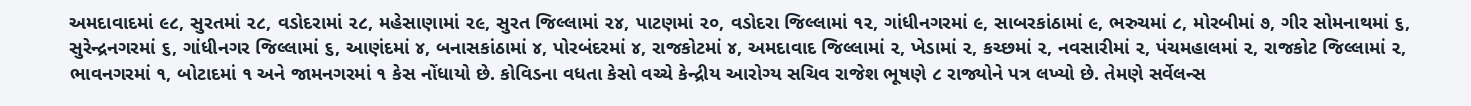અમદાવાદમાં ૯૮, સુરતમાં ૨૮, વડોદરામાં ૨૮, મહેસાણામાં ૨૯, સુરત જિલ્લામાં ૨૪, પાટણમાં ૨૦, વડોદરા જિલ્લામાં ૧૨, ગાંધીનગરમાં ૯, સાબરકાંઠામાં ૯, ભરુચમાં ૮, મોરબીમાં ૭, ગીર સોમનાથમાં ૬, સુરેન્દ્રનગરમાં ૬, ગાંધીનગર જિલ્લામાં ૬, આણંદમાં ૪, બનાસકાંઠામાં ૪, પોરબંદરમાં ૪, રાજકોટમાં ૪, અમદાવાદ જિલ્લામાં ૨, ખેડામાં ૨, કચ્છમાં ૨, નવસારીમાં ૨, પંચમહાલમાં ૨, રાજકોટ જિલ્લામાં ૨, ભાવનગરમાં ૧, બોટાદમાં ૧ અને જામનગરમાં ૧ કેસ નોંધાયો છે. કોવિડના વધતા કેસો વચ્ચે કેન્દ્રીય આરોગ્ય સચિવ રાજેશ ભૂષણે ૮ રાજ્યોને પત્ર લખ્યો છે. તેમણે સર્વેલન્સ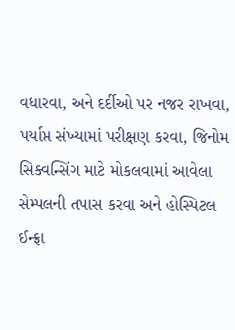વધારવા, અને દર્દીઓ પર નજર રાખવા, પર્યાપ્ત સંખ્યામાં પરીક્ષણ કરવા, જિનોમ સિક્વન્સિંગ માટે મોકલવામાં આવેલા સેમ્પલની તપાસ કરવા અને હોસ્પિટલ ઈન્ફ્રા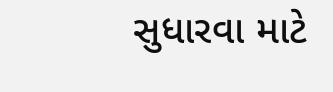સુધારવા માટે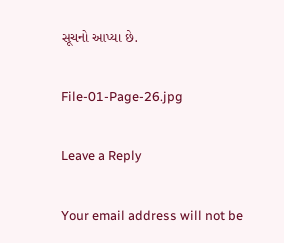સૂચનો આપ્યા છે.

File-01-Page-26.jpg

Leave a Reply

Your email address will not be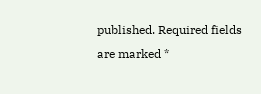published. Required fields are marked *